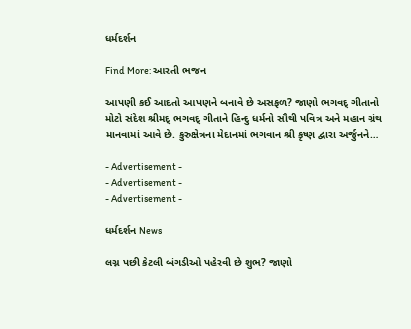ધર્મદર્શન

Find More: આરતી ભજન

આપણી કઈ આદતો આપણને બનાવે છે અસફળ? જાણો ભગવદ્ ગીતાનો મોટો સંદેશ શ્રીમદ્ ભગવદ્ ગીતાને હિન્દુ ધર્મનો સૌથી પવિત્ર અને મહાન ગ્રંથ માનવામાં આવે છે. કુરુક્ષેત્રના મેદાનમાં ભગવાન શ્રી કૃષ્ણ દ્વારા અર્જુનને…

- Advertisement -
- Advertisement -
- Advertisement -

ધર્મદર્શન News

લગ્ન પછી કેટલી બંગડીઓ પહેરવી છે શુભ? જાણો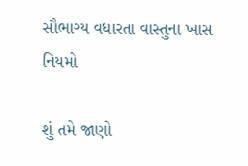સૌભાગ્ય વધારતા વાસ્તુના ખાસ નિયમો

શું તમે જાણો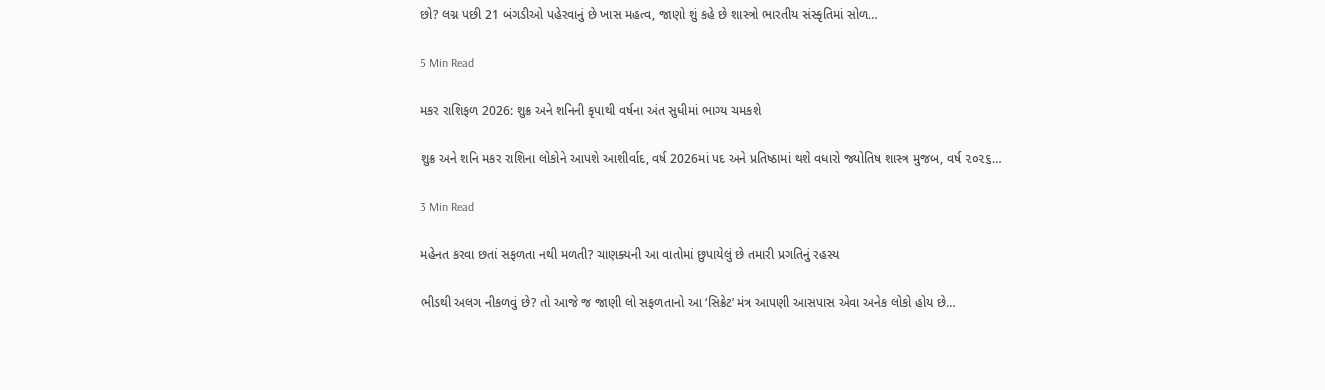છો? લગ્ન પછી 21 બંગડીઓ પહેરવાનું છે ખાસ મહત્વ, જાણો શું કહે છે શાસ્ત્રો ભારતીય સંસ્કૃતિમાં સોળ…

5 Min Read

મકર રાશિફળ 2026: શુક્ર અને શનિની કૃપાથી વર્ષના અંત સુધીમાં ભાગ્ય ચમકશે

શુક્ર અને શનિ મકર રાશિના લોકોને આપશે આશીર્વાદ, વર્ષ 2026માં પદ અને પ્રતિષ્ઠામાં થશે વધારો જ્યોતિષ શાસ્ત્ર મુજબ, વર્ષ ૨૦૨૬…

3 Min Read

મહેનત કરવા છતાં સફળતા નથી મળતી? ચાણક્યની આ વાતોમાં છુપાયેલું છે તમારી પ્રગતિનું રહસ્ય

ભીડથી અલગ નીકળવું છે? તો આજે જ જાણી લો સફળતાનો આ ‘સિક્રેટ’ મંત્ર આપણી આસપાસ એવા અનેક લોકો હોય છે…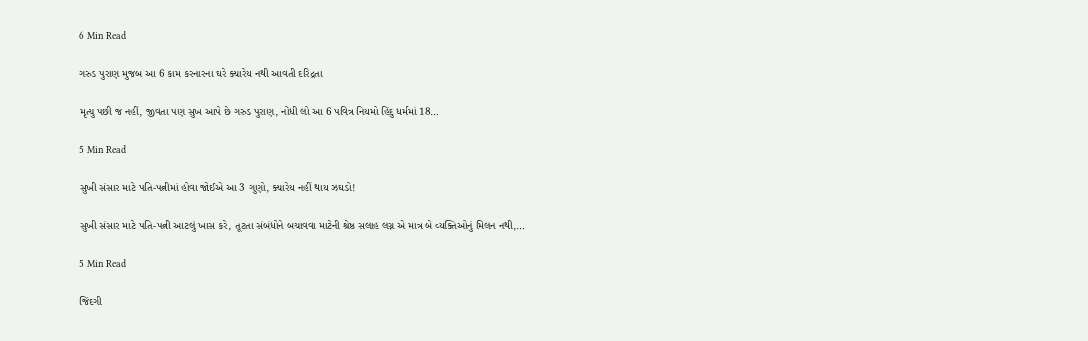6 Min Read

ગરુડ પુરાણ મુજબ આ 6 કામ કરનારના ઘરે ક્યારેય નથી આવતી દરિદ્રતા

મૃત્યુ પછી જ નહીં, જીવતા પણ સુખ આપે છે ગરુડ પુરાણ, નોંધી લો આ 6 પવિત્ર નિયમો હિંદુ ધર્મમાં 18…

5 Min Read

સુખી સંસાર માટે પતિ-પત્નીમાં હોવા જોઈએ આ 3 ગુણો, ક્યારેય નહીં થાય ઝઘડો!

સુખી સંસાર માટે પતિ-પત્ની આટલું ખાસ કરે, તૂટતા સંબંધોને બચાવવા માટેની શ્રેષ્ઠ સલાહ લગ્ન એ માત્ર બે વ્યક્તિઓનું મિલન નથી,…

5 Min Read

જિંદગી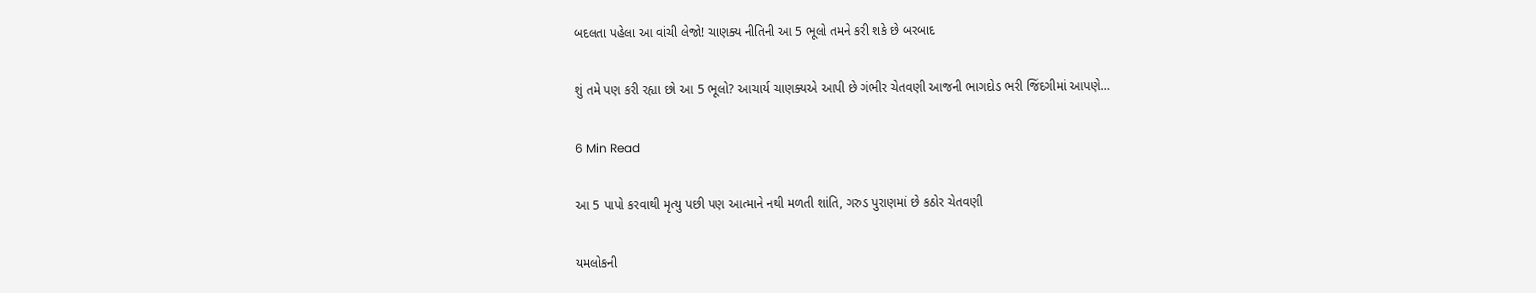બદલતા પહેલા આ વાંચી લેજો! ચાણક્ય નીતિની આ 5 ભૂલો તમને કરી શકે છે બરબાદ

શું તમે પણ કરી રહ્યા છો આ 5 ભૂલો? આચાર્ય ચાણક્યએ આપી છે ગંભીર ચેતવણી આજની ભાગદોડ ભરી જિંદગીમાં આપણે…

6 Min Read

આ 5 પાપો કરવાથી મૃત્યુ પછી પણ આત્માને નથી મળતી શાંતિ, ગરુડ પુરાણમાં છે કઠોર ચેતવણી

યમલોકની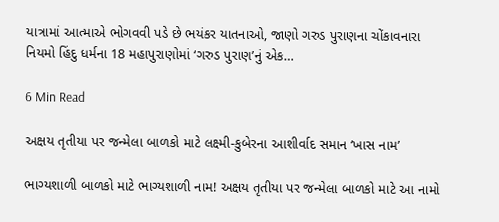યાત્રામાં આત્માએ ભોગવવી પડે છે ભયંકર યાતનાઓ, જાણો ગરુડ પુરાણના ચોંકાવનારા નિયમો હિંદુ ધર્મના 18 મહાપુરાણોમાં ‘ગરુડ પુરાણ’નું એક…

6 Min Read

અક્ષય તૃતીયા પર જન્મેલા બાળકો માટે લક્ષ્મી-કુબેરના આશીર્વાદ સમાન ‘ખાસ નામ’

ભાગ્યશાળી બાળકો માટે ભાગ્યશાળી નામ! અક્ષય તૃતીયા પર જન્મેલા બાળકો માટે આ નામો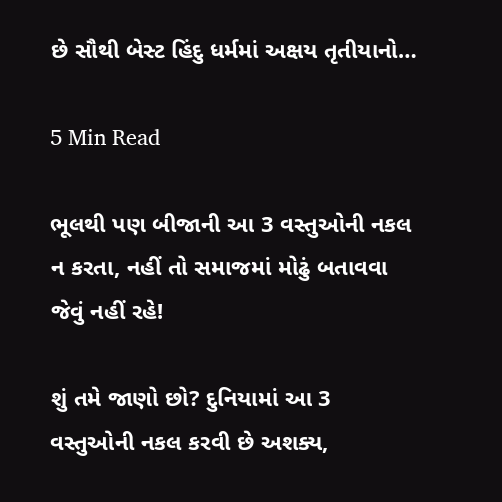છે સૌથી બેસ્ટ હિંદુ ધર્મમાં અક્ષય તૃતીયાનો…

5 Min Read

ભૂલથી પણ બીજાની આ 3 વસ્તુઓની નકલ ન કરતા, નહીં તો સમાજમાં મોઢું બતાવવા જેવું નહીં રહે!

શું તમે જાણો છો? દુનિયામાં આ 3 વસ્તુઓની નકલ કરવી છે અશક્ય,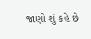જાણો શું કહે છે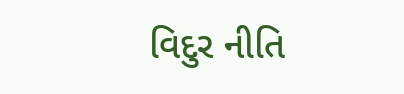વિદુર નીતિ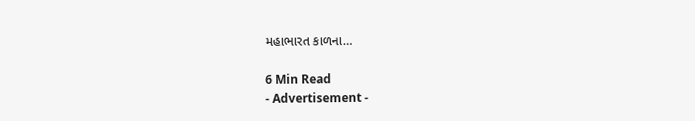મહાભારત કાળના…

6 Min Read
- Advertisement -